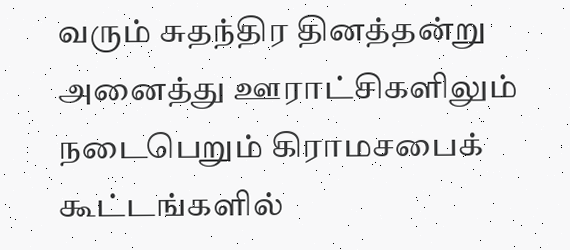வரும் சுதந்திர தினத்தன்று அனைத்து ஊராட்சிகளிலும் நடைபெறும் கிராமசபைக் கூட்டங்களில்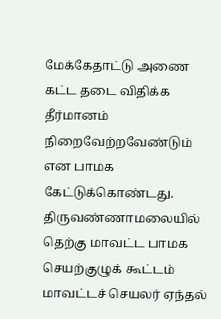மேக்கேதாட்டு அணை கட்ட தடை விதிக்க தீர்மானம் நிறைவேற்றவேண்டும் என பாமக கேட்டுக்கொண்டது.
திருவண்ணாமலையில் தெற்கு மாவட்ட பாமக செயற்குழுக் கூட்டம் மாவட்டச் செயலர் ஏந்தல்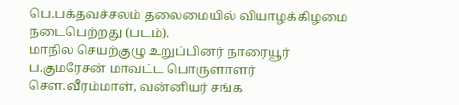பெ.பக்தவச்சலம் தலைமையில் வியாழக்கிழமை நடைபெற்றது (படம்).
மாநில செயற்குழு உறுப்பினர் நாரையூர் ப.குமரேசன் மாவட்ட பொருளாளர் சௌ.வீரம்மாள், வன்னியர் சங்க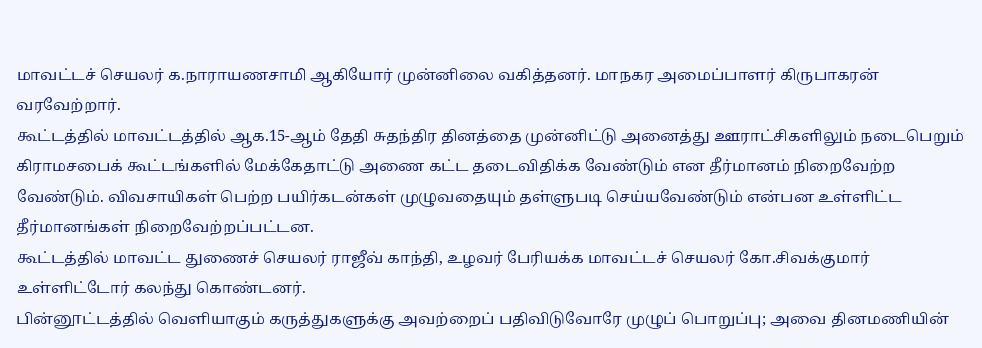மாவட்டச் செயலர் க.நாராயணசாமி ஆகியோர் முன்னிலை வகித்தனர். மாநகர அமைப்பாளர் கிருபாகரன் வரவேற்றார்.
கூட்டத்தில் மாவட்டத்தில் ஆக.15-ஆம் தேதி சுதந்திர தினத்தை முன்னிட்டு அனைத்து ஊராட்சிகளிலும் நடைபெறும் கிராமசபைக் கூட்டங்களில் மேக்கேதாட்டு அணை கட்ட தடைவிதிக்க வேண்டும் என தீர்மானம் நிறைவேற்ற வேண்டும். விவசாயிகள் பெற்ற பயிர்கடன்கள் முழுவதையும் தள்ளுபடி செய்யவேண்டும் என்பன உள்ளிட்ட தீர்மானங்கள் நிறைவேற்றப்பட்டன.
கூட்டத்தில் மாவட்ட துணைச் செயலர் ராஜீவ் காந்தி, உழவர் பேரியக்க மாவட்டச் செயலர் கோ.சிவக்குமார் உள்ளிட்டோர் கலந்து கொண்டனர்.
பின்னூட்டத்தில் வெளியாகும் கருத்துகளுக்கு அவற்றைப் பதிவிடுவோரே முழுப் பொறுப்பு; அவை தினமணியின்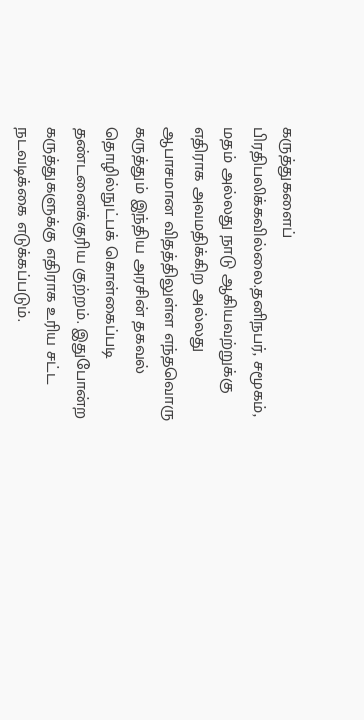கருத்துகளைப் பிரதிபலிக்கவில்லை.தனிநபர், சமூகம், மதம் அல்லது நாடு ஆகியவற்றுக்கு எதிராக அவமதிக்கிற அல்லது ஆபாசமான விதத்திலுள்ள எந்தவொரு கருத்தும் இந்திய அரசின் தகவல் தொழில்நுட்பக் கொள்கைப்படி தண்டனைக்குரிய குற்றம். இதுபோன்ற கருத்துகளுக்கு எதிராக உரிய சட்ட நடவடிக்கை எடுக்கப்படும்.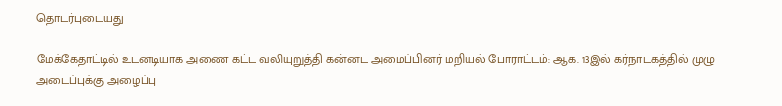தொடர்புடையது

மேக்கேதாட்டில் உடனடியாக அணை கட்ட வலியுறுத்தி கன்னட அமைப்பினர் மறியல் போராட்டம்: ஆக. 13இல் கர்நாடகத்தில் முழு அடைப்புக்கு அழைப்பு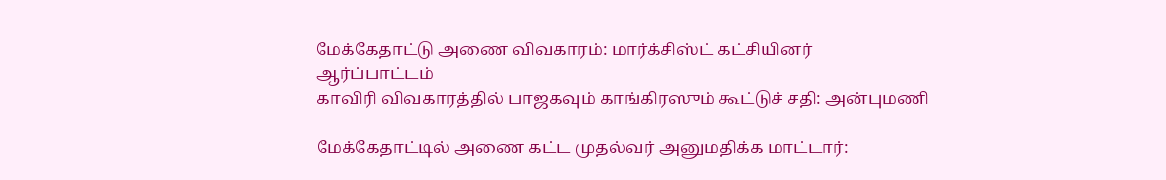மேக்கேதாட்டு அணை விவகாரம்: மார்க்சிஸ்ட் கட்சியினர் ஆர்ப்பாட்டம்
காவிரி விவகாரத்தில் பாஜகவும் காங்கிரஸும் கூட்டுச் சதி: அன்புமணி

மேக்கேதாட்டில் அணை கட்ட முதல்வர் அனுமதிக்க மாட்டார்: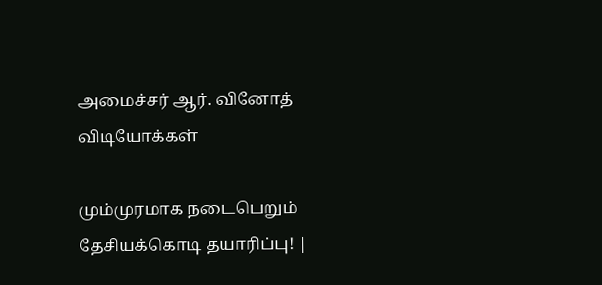அமைச்சர் ஆர். வினோத்
விடியோக்கள்

மும்முரமாக நடைபெறும் தேசியக்கொடி தயாரிப்பு! |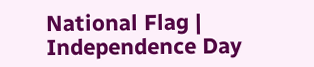National Flag | Independence Day